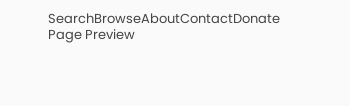SearchBrowseAboutContactDonate
Page Preview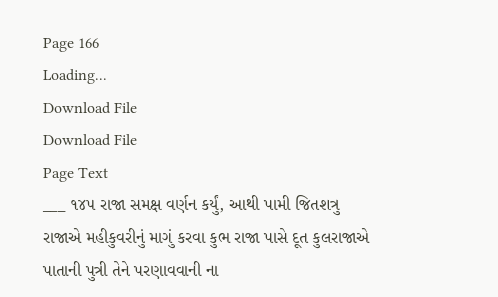Page 166
Loading...
Download File
Download File
Page Text
___ ૧૪૫ રાજા સમક્ષ વર્ણન કર્યું, આથી પામી જિતશત્રુ રાજાએ મહીકુવરીનું માગું કરવા કુભ રાજા પાસે દૂત કુલરાજાએ પાતાની પુત્રી તેને પરણાવવાની ના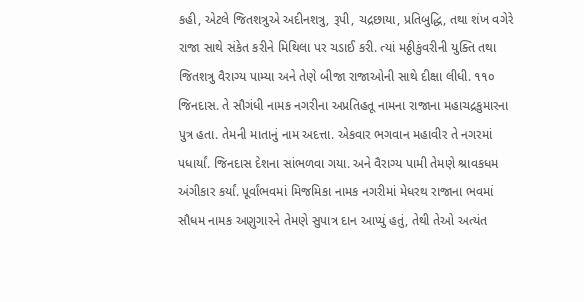કહી, એટલે જિતશત્રુએ અદીનશત્રુ, રૂપી, ચદ્રછાયા, પ્રતિબુદ્ધિ, તથા શંખ વગેરે રાજા સાથે સંકેત કરીને મિથિલા પર ચડાઈ કરી. ત્યાં મઠ્ઠીકુંવરીની યુક્તિ તથા જિતશત્રુ વૈરાગ્ય પામ્યા અને તેણે બીજા રાજાઓની સાથે દીક્ષા લીધી. ૧૧૦ જિનદાસ. તે સૌગંધી નામક નગરીના અપ્રતિહતૂ નામના રાજાના મહાચદ્રકુમારના પુત્ર હતા. તેમની માતાનું નામ અદત્તા. એકવાર ભગવાન મહાવીર તે નગરમાં પધાર્યાં. જિનદાસ દેશના સાંભળવા ગયા. અને વૈરાગ્ય પામી તેમણે શ્રાવકધમ અંગીકાર કર્યાં. પૂર્વાંભવમાં મિજમિકા નામક નગરીમાં મેધરથ રાજાના ભવમાં સૌધમ નામક અણુગારને તેમણે સુપાત્ર દાન આપ્યું હતું, તેથી તેઓ અત્યંત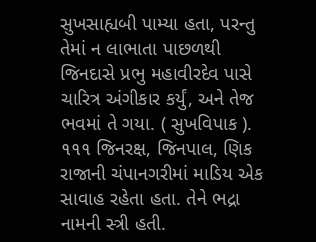સુખસાહ્યબી પામ્યા હતા, પરન્તુ તેમાં ન લાભાતા પાછળથી જિનદાસે પ્રભુ મહાવીરદેવ પાસે ચારિત્ર અંગીકાર કર્યું, અને તેજ ભવમાં તે ગયા. ( સુખવિપાક ). ૧૧૧ જિનરક્ષ, જિનપાલ, ણિક રાજાની ચંપાનગરીમાં માડિય એક સાવાહ રહેતા હતા. તેને ભદ્રા નામની સ્ત્રી હતી.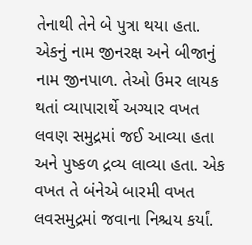તેનાથી તેને બે પુત્રા થયા હતા. એકનું નામ જીનરક્ષ અને બીજાનું નામ જીનપાળ. તેઓ ઉમર લાયક થતાં વ્યાપારાર્થે અગ્યાર વખત લવણ સમુદ્રમાં જઈ આવ્યા હતા અને પુષ્કળ દ્રવ્ય લાવ્યા હતા. એક વખત તે બંનેએ બારમી વખત લવસમુદ્રમાં જવાના નિશ્ચય કર્યાં.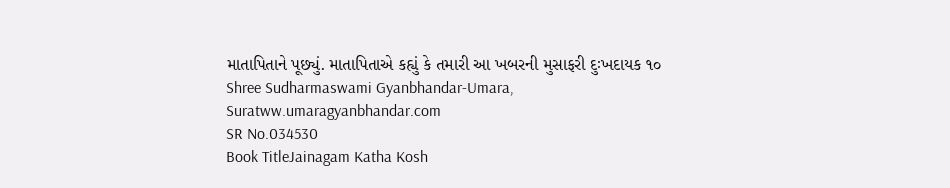માતાપિતાને પૂછ્યું. માતાપિતાએ કહ્યું કે તમારી આ ખબરની મુસાફરી દુઃખદાયક ૧૦ Shree Sudharmaswami Gyanbhandar-Umara, Suratww.umaragyanbhandar.com
SR No.034530
Book TitleJainagam Katha Kosh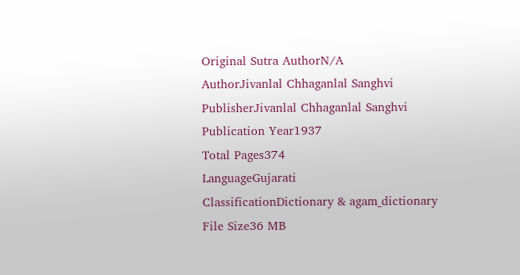Original Sutra AuthorN/A
AuthorJivanlal Chhaganlal Sanghvi
PublisherJivanlal Chhaganlal Sanghvi
Publication Year1937
Total Pages374
LanguageGujarati
ClassificationDictionary & agam_dictionary
File Size36 MB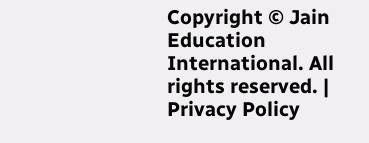Copyright © Jain Education International. All rights reserved. | Privacy Policy